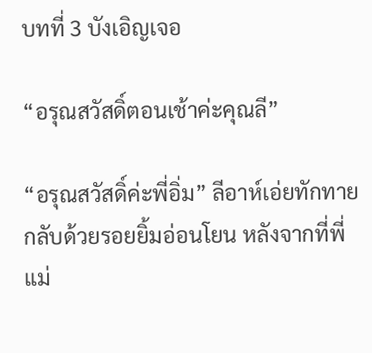บทที่ 3 บังเอิญเจอ

“อรุณสวัสดิ์ตอนเช้าค่ะคุณลี”

“อรุณสวัสดิ์ค่ะพี่อิ่ม” ลีอาห์เอ่ยทักทายกลับด้วยรอยยิ้มอ่อนโยน หลังจากที่พี่แม่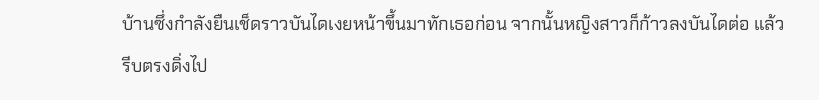บ้านซึ่งกำลังยืนเช็ดราวบันไดเงยหน้าขึ้นมาทักเธอก่อน จากนั้นหญิงสาวก็ก้าวลงบันไดต่อ แล้วรีบตรงดิ่งไป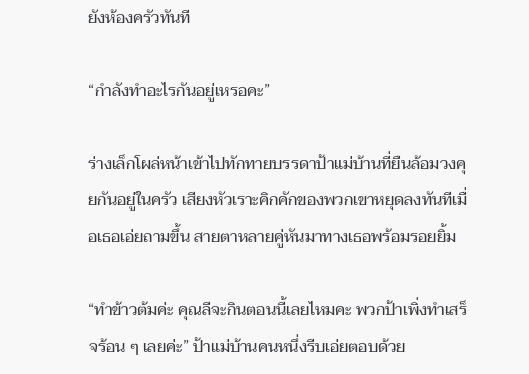ยังห้องครัวทันที

“กำลังทำอะไรกันอยู่เหรอคะ”

ร่างเล็กโผล่หน้าเข้าไปทักทายบรรดาป้าแม่บ้านที่ยืนล้อมวงคุยกันอยู่ในครัว เสียงหัวเราะคิกคักของพวกเขาหยุดลงทันทีเมื่อเธอเอ่ยถามขึ้น สายตาหลายคู่หันมาทางเธอพร้อมรอยยิ้ม

“ทำข้าวต้มค่ะ คุณลีจะกินตอนนี้เลยไหมคะ พวกป้าเพิ่งทำเสร็จร้อน ๆ เลยค่ะ” ป้าแม่บ้านคนหนึ่งรีบเอ่ยตอบด้วย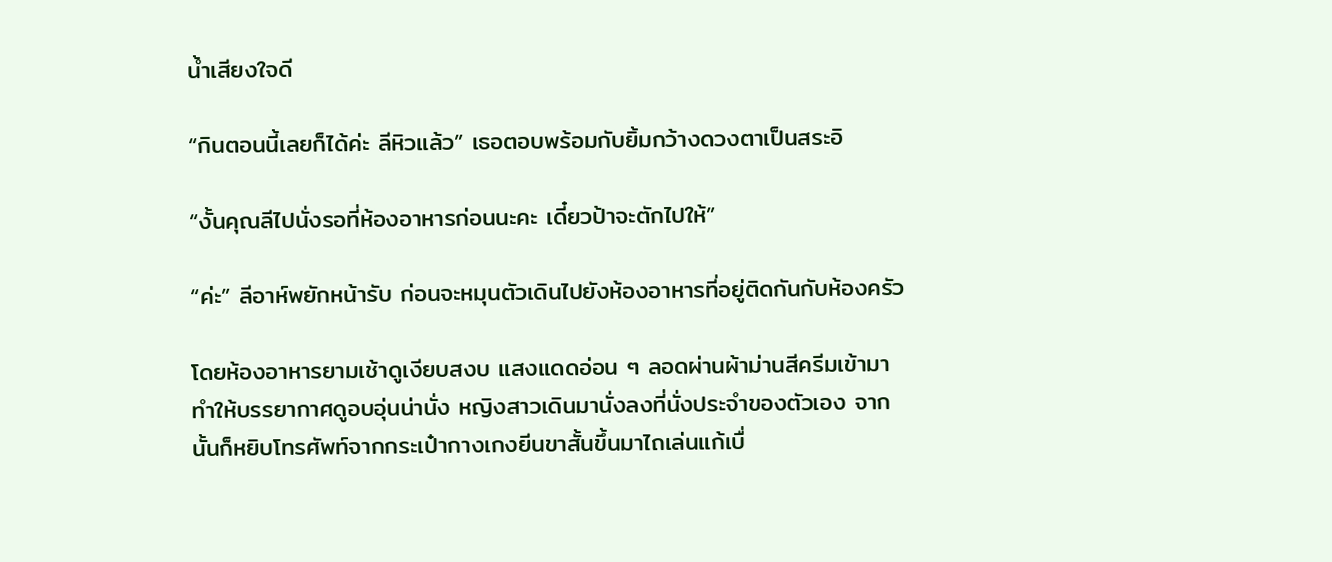น้ำเสียงใจดี

“กินตอนนี้เลยก็ได้ค่ะ ลีหิวแล้ว” เธอตอบพร้อมกับยิ้มกว้างดวงตาเป็นสระอิ

“งั้นคุณลีไปนั่งรอที่ห้องอาหารก่อนนะคะ เดี๋ยวป้าจะตักไปให้”

“ค่ะ” ลีอาห์พยักหน้ารับ ก่อนจะหมุนตัวเดินไปยังห้องอาหารที่อยู่ติดกันกับห้องครัว

โดยห้องอาหารยามเช้าดูเงียบสงบ แสงแดดอ่อน ๆ ลอดผ่านผ้าม่านสีครีมเข้ามา ทำให้บรรยากาศดูอบอุ่นน่านั่ง หญิงสาวเดินมานั่งลงที่นั่งประจำของตัวเอง จากนั้นก็หยิบโทรศัพท์จากกระเป๋ากางเกงยีนขาสั้นขึ้นมาไถเล่นแก้เบื่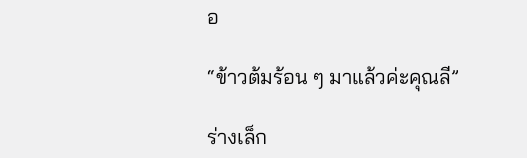อ

“ข้าวต้มร้อน ๆ มาแล้วค่ะคุณลี”

ร่างเล็ก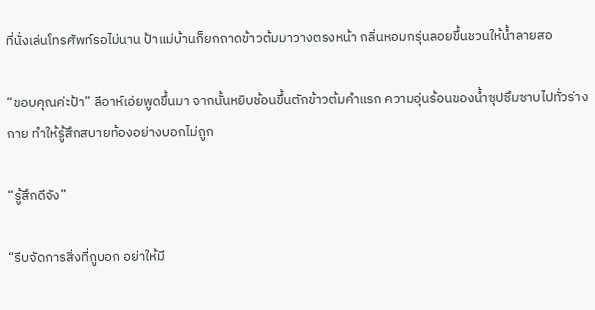ที่นั่งเล่นโทรศัพท์รอไม่นาน ป้าแม่บ้านก็ยกถาดข้าวต้มมาวางตรงหน้า กลิ่นหอมกรุ่นลอยขึ้นชวนให้น้ำลายสอ

“ขอบคุณค่ะป้า” ลีอาห์เอ่ยพูดขึ้นมา จากนั้นหยิบช้อนขึ้นตักข้าวต้มคำแรก ความอุ่นร้อนของน้ำซุปซึมซาบไปทั่วร่างกาย ทำให้รู้สึกสบายท้องอย่างบอกไม่ถูก

“รู้สึกดีจัง”

“รีบจัดการสิ่งที่กูบอก อย่าให้มี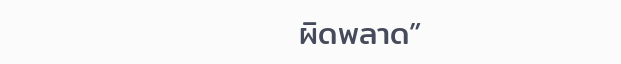ผิดพลาด”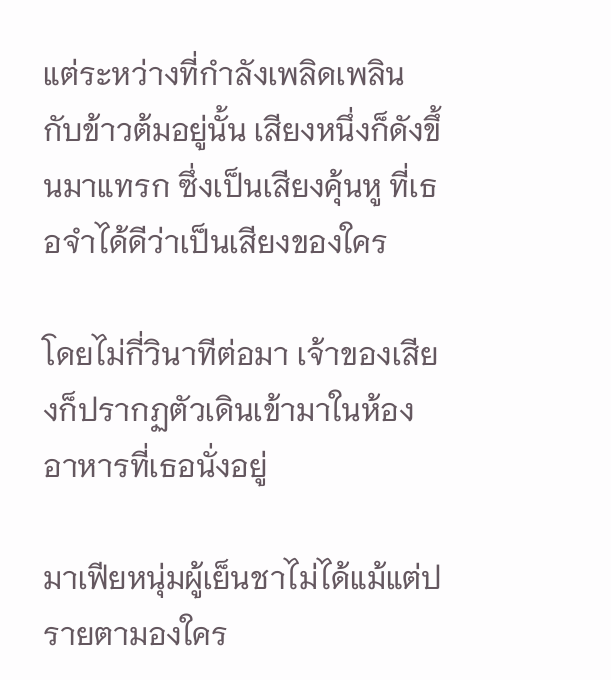แต่ระหว่างที่กำลังเพลิดเพลินกับข้าวต้มอยู่นั้น เสียงหนึ่งก็ดังขึ้นมาแทรก ซึ่งเป็นเสียงคุ้นหู ที่เธอจำได้ดีว่าเป็นเสียงของใคร

โดยไม่กี่วินาทีต่อมา เจ้าของเสียงก็ปรากฏตัวเดินเข้ามาในห้องอาหารที่เธอนั่งอยู่

มาเฟียหนุ่มผู้เย็นชาไม่ได้แม้แต่ปรายตามองใคร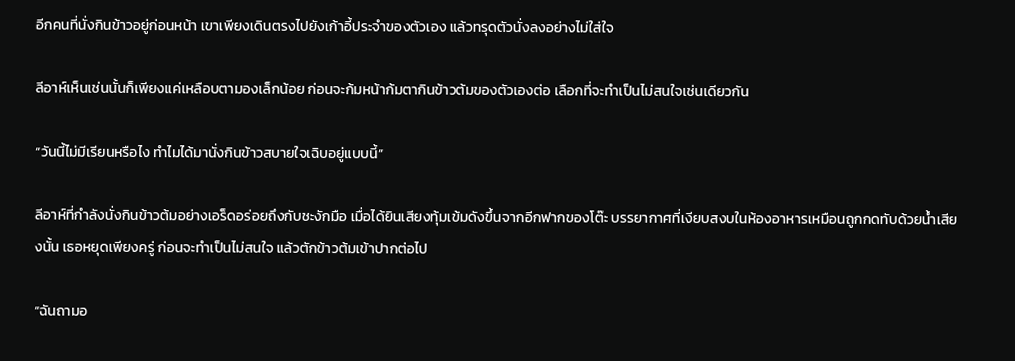อีกคนที่นั่งกินข้าวอยู่ก่อนหน้า เขาเพียงเดินตรงไปยังเก้าอี้ประจำของตัวเอง แล้วทรุดตัวนั่งลงอย่างไม่ใส่ใจ

ลีอาห์เห็นเช่นนั้นก็เพียงแค่เหลือบตามองเล็กน้อย ก่อนจะก้มหน้าก้มตากินข้าวต้มของตัวเองต่อ เลือกที่จะทำเป็นไม่สนใจเช่นเดียวกัน

“วันนี้ไม่มีเรียนหรือไง ทำไมได้มานั่งกินข้าวสบายใจเฉิบอยู่แบบนี้”

ลีอาห์ที่กำลังนั่งกินข้าวต้มอย่างเอร็ดอร่อยถึงกับชะงักมือ เมื่อได้ยินเสียงทุ้มเข้มดังขึ้นจากอีกฟากของโต๊ะ บรรยากาศที่เงียบสงบในห้องอาหารเหมือนถูกกดทับด้วยน้ำเสียงนั้น เธอหยุดเพียงครู่ ก่อนจะทำเป็นไม่สนใจ แล้วตักข้าวต้มเข้าปากต่อไป

“ฉันถามอ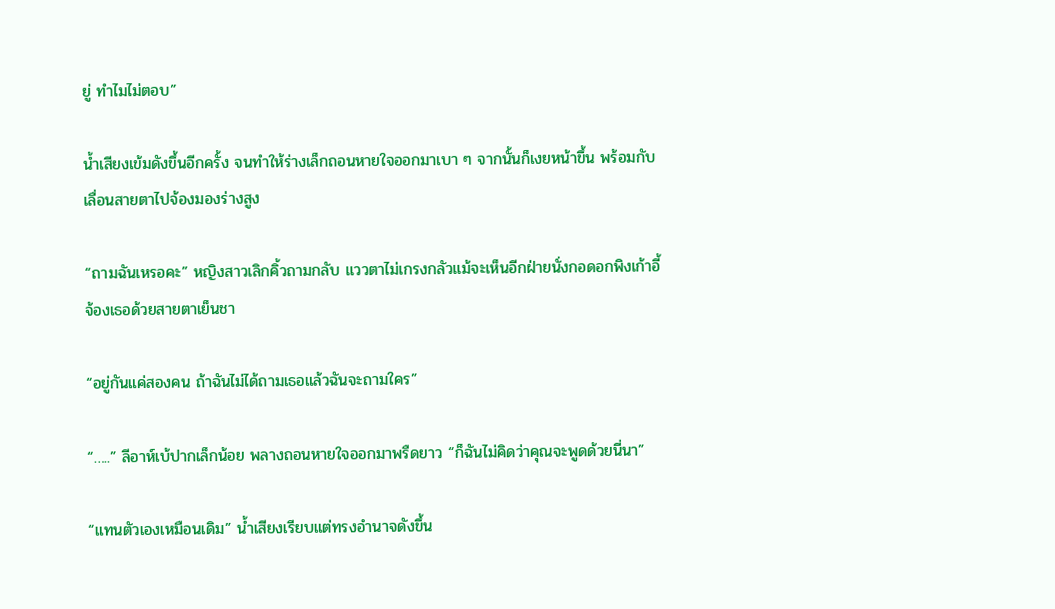ยู่ ทำไมไม่ตอบ”

น้ำเสียงเข้มดังขึ้นอีกครั้ง จนทำให้ร่างเล็กถอนหายใจออกมาเบา ๆ จากนั้นก็เงยหน้าขึ้น พร้อมกับเลื่อนสายตาไปจ้องมองร่างสูง

“ถามฉันเหรอคะ” หญิงสาวเลิกคิ้วถามกลับ แววตาไม่เกรงกลัวแม้จะเห็นอีกฝ่ายนั่งกอดอกพิงเก้าอี้ จ้องเธอด้วยสายตาเย็นชา

“อยู่กันแค่สองคน ถ้าฉันไม่ได้ถามเธอแล้วฉันจะถามใคร”

“…..” ลีอาห์เบ้ปากเล็กน้อย พลางถอนหายใจออกมาพรืดยาว “ก็ฉันไม่คิดว่าคุณจะพูดด้วยนี่นา”

“แทนตัวเองเหมือนเดิม” น้ำเสียงเรียบแต่ทรงอำนาจดังขึ้น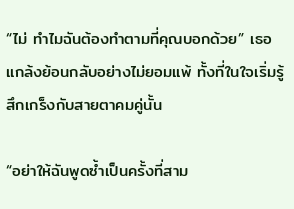“ไม่ ทำไมฉันต้องทำตามที่คุณบอกด้วย” เธอแกล้งย้อนกลับอย่างไม่ยอมแพ้ ทั้งที่ในใจเริ่มรู้สึกเกร็งกับสายตาคมคู่นั้น

“อย่าให้ฉันพูดซ้ำเป็นครั้งที่สาม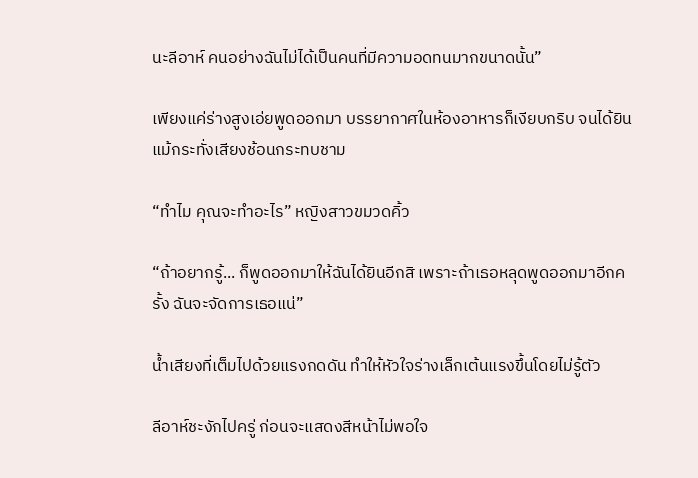นะลีอาห์ คนอย่างฉันไม่ได้เป็นคนที่มีความอดทนมากขนาดนั้น”

เพียงแค่ร่างสูงเอ่ยพูดออกมา บรรยากาศในห้องอาหารก็เงียบกริบ จนได้ยินแม้กระทั่งเสียงช้อนกระทบชาม

“ทำไม คุณจะทำอะไร” หญิงสาวขมวดคิ้ว

“ถ้าอยากรู้... ก็พูดออกมาให้ฉันได้ยินอีกสิ เพราะถ้าเธอหลุดพูดออกมาอีกครั้ง ฉันจะจัดการเธอแน่”

น้ำเสียงที่เต็มไปด้วยแรงกดดัน ทำให้หัวใจร่างเล็กเต้นแรงขึ้นโดยไม่รู้ตัว

ลีอาห์ชะงักไปครู่ ก่อนจะแสดงสีหน้าไม่พอใจ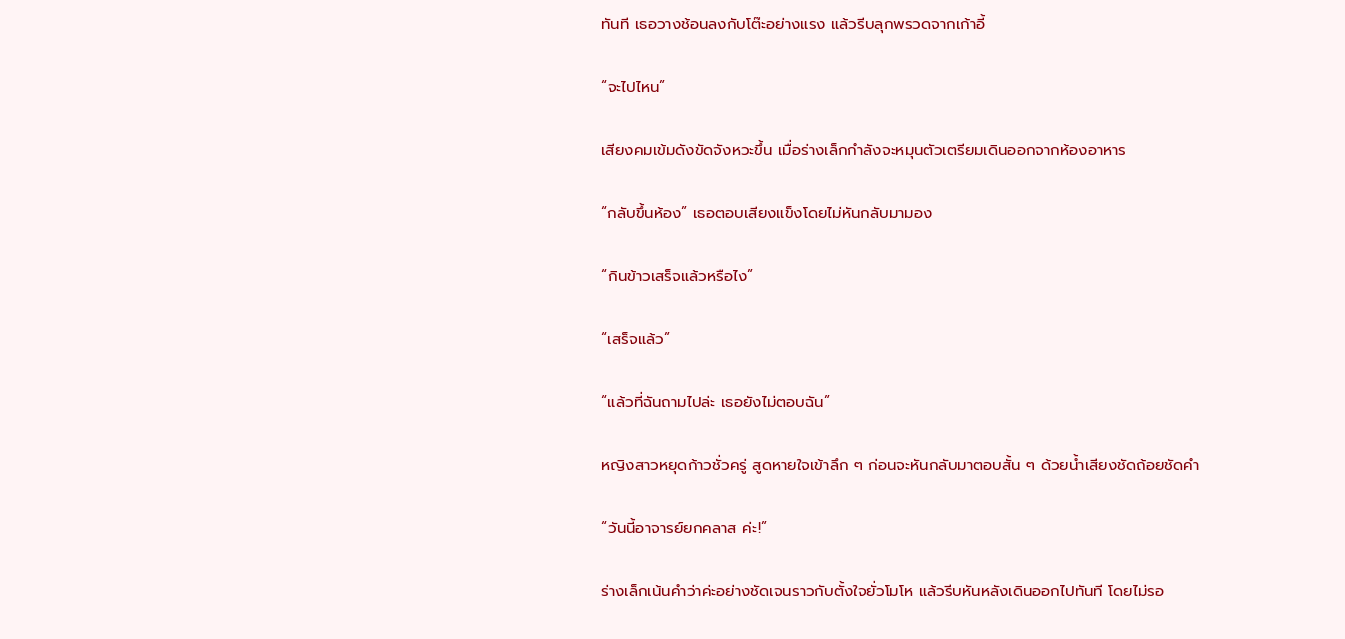ทันที เธอวางช้อนลงกับโต๊ะอย่างแรง แล้วรีบลุกพรวดจากเก้าอี้

“จะไปไหน”

เสียงคมเข้มดังขัดจังหวะขึ้น เมื่อร่างเล็กกำลังจะหมุนตัวเตรียมเดินออกจากห้องอาหาร

“กลับขึ้นห้อง” เธอตอบเสียงแข็งโดยไม่หันกลับมามอง

“กินข้าวเสร็จแล้วหรือไง”

“เสร็จแล้ว”

“แล้วที่ฉันถามไปล่ะ เธอยังไม่ตอบฉัน”

หญิงสาวหยุดก้าวชั่วครู่ สูดหายใจเข้าลึก ๆ ก่อนจะหันกลับมาตอบสั้น ๆ ด้วยน้ำเสียงชัดถ้อยชัดคำ

“วันนี้อาจารย์ยกคลาส ค่ะ!”

ร่างเล็กเน้นคำว่าค่ะอย่างชัดเจนราวกับตั้งใจยั่วโมโห แล้วรีบหันหลังเดินออกไปทันที โดยไม่รอ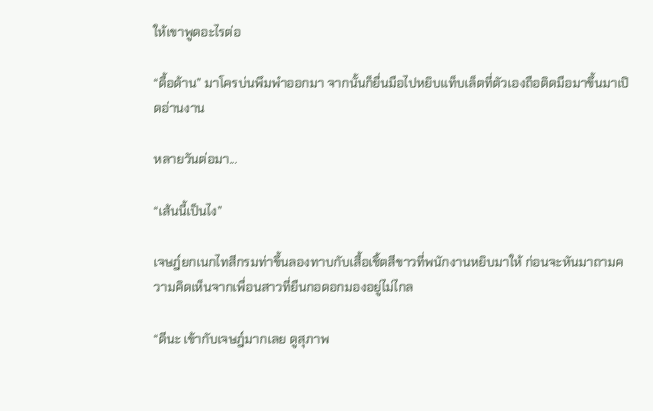ให้เขาพูดอะไรต่อ

“ดื้อด้าน” มาโครบ่นพึมพำออกมา จากนั้นก็ยื่นมือไปหยิบแท็บเล็ตที่ตัวเองถือติดมือมาขึ้นมาเปิดอ่านงาน

หลายวันต่อมา...

“เส้นนี้เป็นไง”

เจษฎ์ยกเนกไทสีกรมท่าขึ้นลองทาบกับเสื้อเชิ้ตสีขาวที่พนักงานหยิบมาให้ ก่อนจะหันมาถามความคิดเห็นจากเพื่อนสาวที่ยืนกอดอกมองอยู่ไม่ไกล

“ดีนะ เข้ากับเจษฎ์มากเลย ดูสุภาพ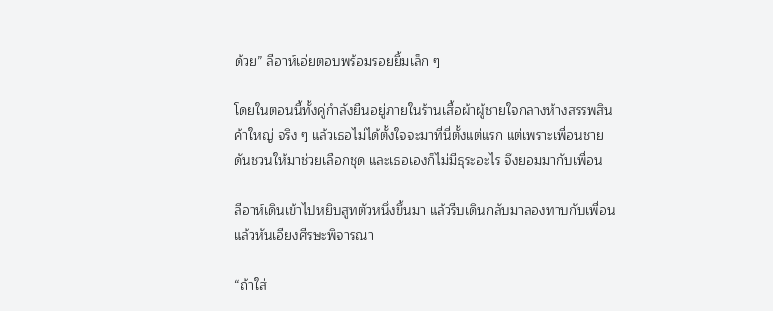ด้วย” ลีอาห์เอ่ยตอบพร้อมรอยยิ้มเล็ก ๆ

โดยในตอนนี้ทั้งคู่กำลังยืนอยู่ภายในร้านเสื้อผ้าผู้ชายใจกลางห้างสรรพสินค้าใหญ่ จริง ๆ แล้วเธอไม่ได้ตั้งใจจะมาที่นี่ตั้งแต่แรก แต่เพราะเพื่อนชายดันชวนให้มาช่วยเลือกชุด และเธอเองก็ไม่มีธุระอะไร จึงยอมมากับเพื่อน

ลีอาห์เดินเข้าไปหยิบสูทตัวหนึ่งขึ้นมา แล้วรีบเดินกลับมาลองทาบกับเพื่อนแล้วหันเอียงศีรษะพิจารณา

“ถ้าใส่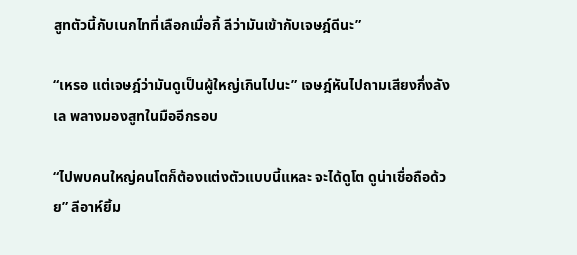สูทตัวนี้กับเนกไทที่เลือกเมื่อกี้ ลีว่ามันเข้ากับเจษฎ์ดีนะ”

“เหรอ แต่เจษฎ์ว่ามันดูเป็นผู้ใหญ่เกินไปนะ” เจษฎ์หันไปถามเสียงกึ่งลังเล พลางมองสูทในมืออีกรอบ

“ไปพบคนใหญ่คนโตก็ต้องแต่งตัวแบบนี้แหละ จะได้ดูโต ดูน่าเชื่อถือด้วย” ลีอาห์ยิ้ม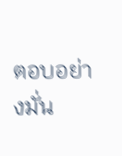ตอบอย่างมั่น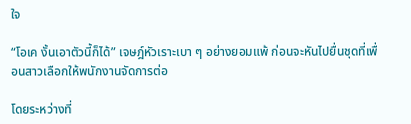ใจ

“โอเค งั้นเอาตัวนี้ก็ได้” เจษฎ์หัวเราะเบา ๆ อย่างยอมแพ้ ก่อนจะหันไปยื่นชุดที่เพื่อนสาวเลือกให้พนักงานจัดการต่อ

โดยระหว่างที่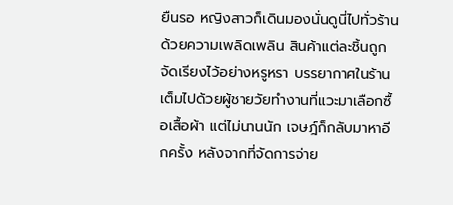ยืนรอ หญิงสาวก็เดินมองนั่นดูนี่ไปทั่วร้านด้วยความเพลิดเพลิน สินค้าแต่ละชิ้นถูกจัดเรียงไว้อย่างหรูหรา บรรยากาศในร้านเต็มไปด้วยผู้ชายวัยทำงานที่แวะมาเลือกซื้อเสื้อผ้า แต่ไม่นานนัก เจษฎ์ก็กลับมาหาอีกครั้ง หลังจากที่จัดการจ่าย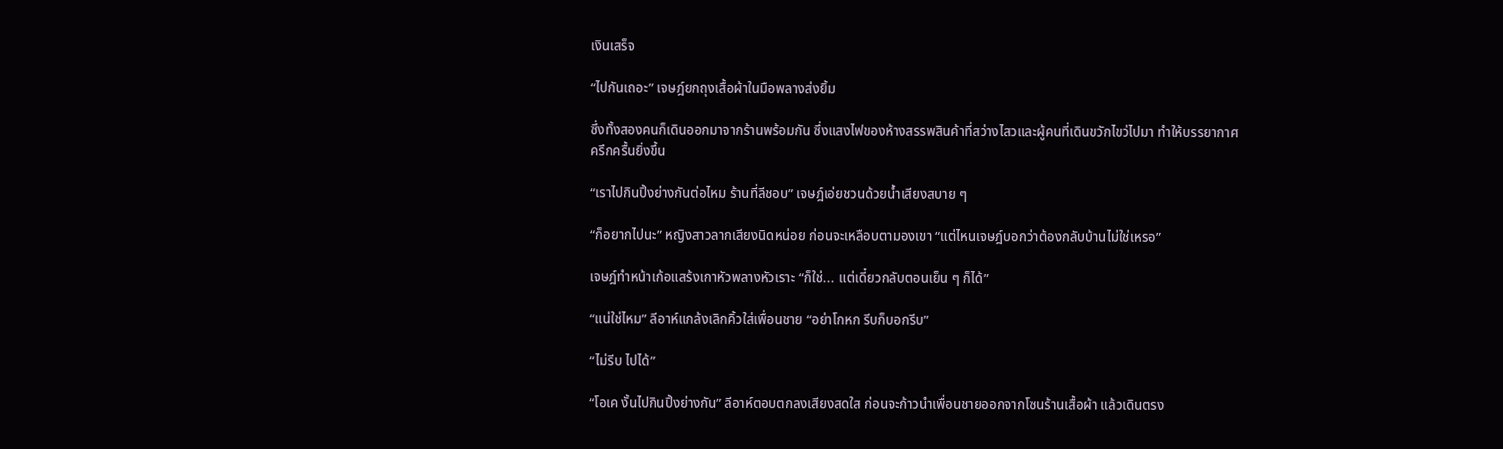เงินเสร็จ

“ไปกันเถอะ” เจษฎ์ยกถุงเสื้อผ้าในมือพลางส่งยิ้ม

ซึ่งทั้งสองคนก็เดินออกมาจากร้านพร้อมกัน ซึ่งแสงไฟของห้างสรรพสินค้าที่สว่างไสวและผู้คนที่เดินขวักไขว่ไปมา ทำให้บรรยากาศครึกครื้นยิ่งขึ้น

“เราไปกินปิ้งย่างกันต่อไหม ร้านที่ลีชอบ” เจษฎ์เอ่ยชวนด้วยน้ำเสียงสบาย ๆ

“ก็อยากไปนะ” หญิงสาวลากเสียงนิดหน่อย ก่อนจะเหลือบตามองเขา “แต่ไหนเจษฎ์บอกว่าต้องกลับบ้านไม่ใช่เหรอ”

เจษฎ์ทำหน้าเก้อแสร้งเกาหัวพลางหัวเราะ “ก็ใช่... แต่เดี๋ยวกลับตอนเย็น ๆ ก็ได้”

“แน่ใช่ไหม” ลีอาห์แกล้งเลิกคิ้วใส่เพื่อนชาย “อย่าโกหก รีบก็บอกรีบ”

“ไม่รีบ ไปได้”

“โอเค งั้นไปกินปิ้งย่างกัน” ลีอาห์ตอบตกลงเสียงสดใส ก่อนจะก้าวนำเพื่อนชายออกจากโซนร้านเสื้อผ้า แล้วเดินตรง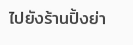ไปยังร้านปิ้งย่า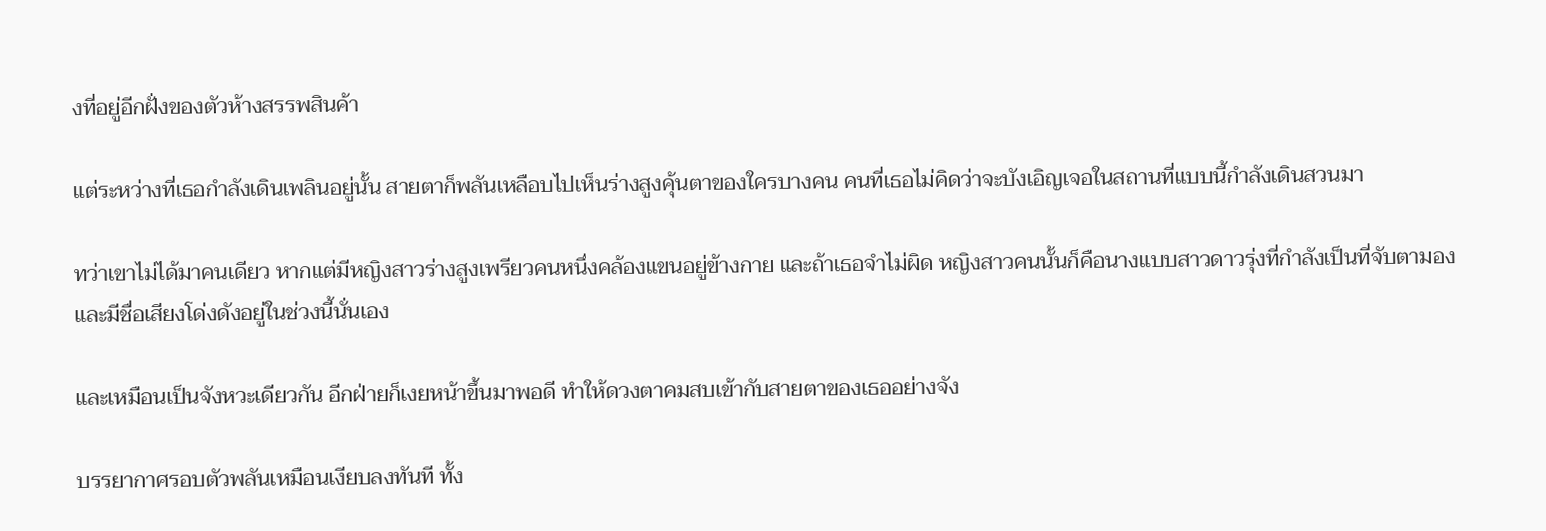งที่อยู่อีกฝั่งของตัวห้างสรรพสินค้า

แต่ระหว่างที่เธอกำลังเดินเพลินอยู่นั้น สายตาก็พลันเหลือบไปเห็นร่างสูงคุ้นตาของใครบางคน คนที่เธอไม่คิดว่าจะบังเอิญเจอในสถานที่แบบนี้กำลังเดินสวนมา

ทว่าเขาไม่ได้มาคนเดียว หากแต่มีหญิงสาวร่างสูงเพรียวคนหนึ่งคล้องแขนอยู่ข้างกาย และถ้าเธอจำไม่ผิด หญิงสาวคนนั้นก็คือนางแบบสาวดาวรุ่งที่กำลังเป็นที่จับตามอง และมีชื่อเสียงโด่งดังอยู่ในช่วงนี้นั่นเอง

และเหมือนเป็นจังหวะเดียวกัน อีกฝ่ายก็เงยหน้าขึ้นมาพอดี ทำให้ดวงตาคมสบเข้ากับสายตาของเธออย่างจัง

บรรยากาศรอบตัวพลันเหมือนเงียบลงทันที ทั้ง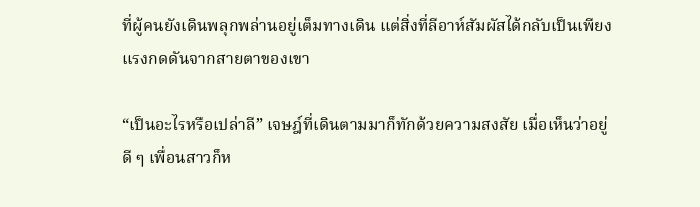ที่ผู้คนยังเดินพลุกพล่านอยู่เต็มทางเดิน แต่สิ่งที่ลีอาห์สัมผัสได้กลับเป็นเพียงแรงกดดันจากสายตาของเขา

“เป็นอะไรหรือเปล่าลี” เจษฎ์ที่เดินตามมาก็ทักด้วยความสงสัย เมื่อเห็นว่าอยู่ดี ๆ เพื่อนสาวก็ห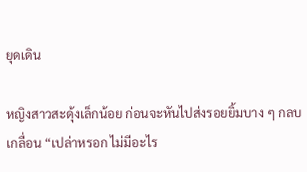ยุดเดิน

หญิงสาวสะดุ้งเล็กน้อย ก่อนจะหันไปส่งรอยยิ้มบาง ๆ กลบเกลื่อน “เปล่าหรอก ไม่มีอะไร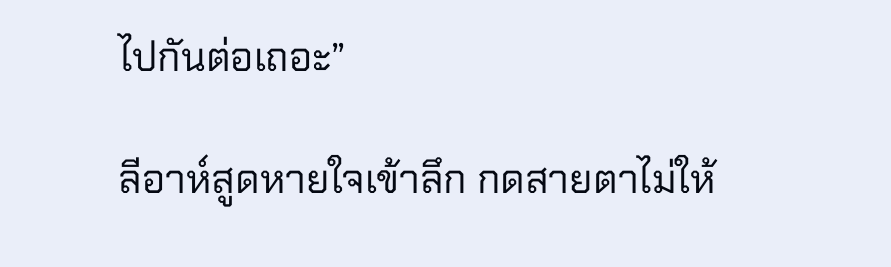ไปกันต่อเถอะ”

ลีอาห์สูดหายใจเข้าลึก กดสายตาไม่ให้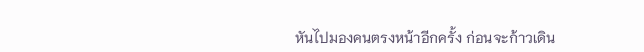หันไปมองคนตรงหน้าอีกครั้ง ก่อนจะก้าวเดิน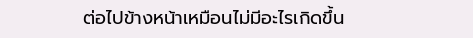ต่อไปข้างหน้าเหมือนไม่มีอะไรเกิดขึ้น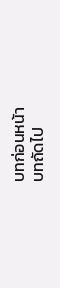บทก่อนหน้า
บทถัดไป